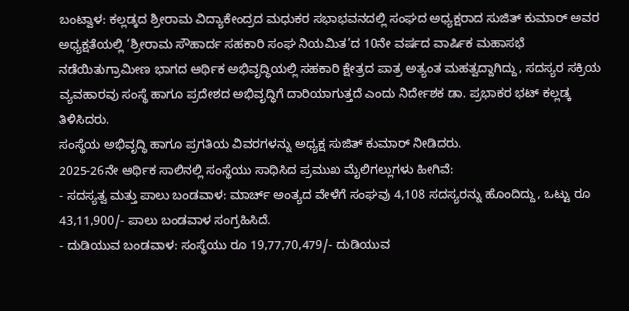ಬಂಟ್ವಾಳ: ಕಲ್ಲಡ್ಕದ ಶ್ರೀರಾಮ ವಿದ್ಯಾಕೇಂದ್ರದ ಮಧುಕರ ಸಭಾಭವನದಲ್ಲಿ ಸಂಘದ ಅಧ್ಯಕ್ಷರಾದ ಸುಜಿತ್ ಕುಮಾರ್ ಅವರ ಅಧ್ಯಕ್ಷತೆಯಲ್ಲಿ ‘ಶ್ರೀರಾಮ ಸೌಹಾರ್ದ ಸಹಕಾರಿ ಸಂಘ ನಿಯಮಿತ’ದ 10ನೇ ವರ್ಷದ ವಾರ್ಷಿಕ ಮಹಾಸಭೆ ನಡೆಯಿತುಗ್ರಾಮೀಣ ಭಾಗದ ಆರ್ಥಿಕ ಅಭಿವೃದ್ಧಿಯಲ್ಲಿ ಸಹಕಾರಿ ಕ್ಷೇತ್ರದ ಪಾತ್ರ ಅತ್ಯಂತ ಮಹತ್ವದ್ದಾಗಿದ್ದು, ಸದಸ್ಯರ ಸಕ್ರಿಯ ವ್ಯವಹಾರವು ಸಂಸ್ಥೆ ಹಾಗೂ ಪ್ರದೇಶದ ಅಭಿವೃದ್ಧಿಗೆ ದಾರಿಯಾಗುತ್ತದೆ ಎಂದು ನಿರ್ದೇಶಕ ಡಾ. ಪ್ರಭಾಕರ ಭಟ್ ಕಲ್ಲಡ್ಕ ತಿಳಿಸಿದರು.
ಸಂಸ್ಥೆಯ ಅಭಿವೃದ್ಧಿ ಹಾಗೂ ಪ್ರಗತಿಯ ವಿವರಗಳನ್ನು ಅಧ್ಯಕ್ಷ ಸುಜಿತ್ ಕುಮಾರ್ ನೀಡಿದರು.
2025-26ನೇ ಆರ್ಥಿಕ ಸಾಲಿನಲ್ಲಿ ಸಂಸ್ಥೆಯು ಸಾಧಿಸಿದ ಪ್ರಮುಖ ಮೈಲಿಗಲ್ಲುಗಳು ಹೀಗಿವೆ:
- ಸದಸ್ಯತ್ವ ಮತ್ತು ಪಾಲು ಬಂಡವಾಳ: ಮಾರ್ಚ್ ಅಂತ್ಯದ ವೇಳೆಗೆ ಸಂಘವು 4,108 ಸದಸ್ಯರನ್ನು ಹೊಂದಿದ್ದು, ಒಟ್ಟು ರೂ 43,11,900/- ಪಾಲು ಬಂಡವಾಳ ಸಂಗ್ರಹಿಸಿದೆ.
- ದುಡಿಯುವ ಬಂಡವಾಳ: ಸಂಸ್ಥೆಯು ರೂ 19,77,70,479/- ದುಡಿಯುವ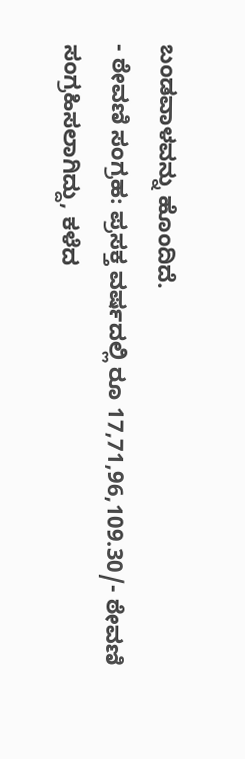ಬಂಡವಾಳವನ್ನು ಹೊಂದಿದೆ.
- ಠೇವಣಿ ಸಂಗ್ರಹ: ಪ್ರಸಕ್ತ ವರ್ಷದಲ್ಲಿ ರೂ 17,71,96,109.30/- ಠೇವಣಿ ಸಂಗ್ರಹಿಸಲಾಗಿದ್ದು, ಕಳೆದ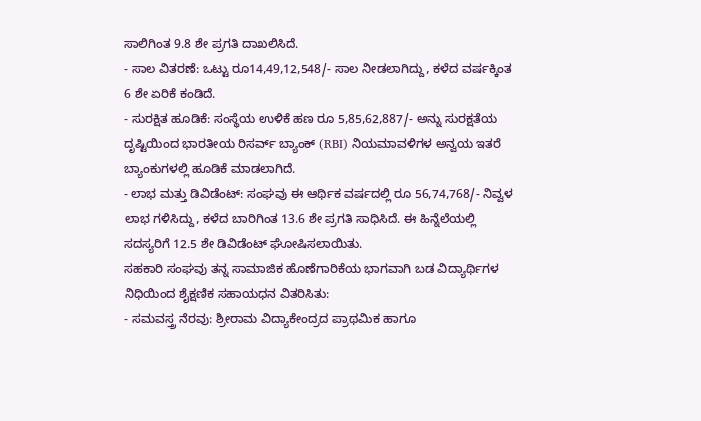ಸಾಲಿಗಿಂತ 9.8 ಶೇ ಪ್ರಗತಿ ದಾಖಲಿಸಿದೆ.
- ಸಾಲ ವಿತರಣೆ: ಒಟ್ಟು ರೂ14,49,12,548/- ಸಾಲ ನೀಡಲಾಗಿದ್ದು, ಕಳೆದ ವರ್ಷಕ್ಕಿಂತ 6 ಶೇ ಏರಿಕೆ ಕಂಡಿದೆ.
- ಸುರಕ್ಷಿತ ಹೂಡಿಕೆ: ಸಂಸ್ಥೆಯ ಉಳಿಕೆ ಹಣ ರೂ 5,85,62,887/- ಅನ್ನು ಸುರಕ್ಷತೆಯ ದೃಷ್ಟಿಯಿಂದ ಭಾರತೀಯ ರಿಸರ್ವ್ ಬ್ಯಾಂಕ್ (RBI) ನಿಯಮಾವಳಿಗಳ ಅನ್ವಯ ಇತರೆ ಬ್ಯಾಂಕುಗಳಲ್ಲಿ ಹೂಡಿಕೆ ಮಾಡಲಾಗಿದೆ.
- ಲಾಭ ಮತ್ತು ಡಿವಿಡೆಂಟ್: ಸಂಘವು ಈ ಆರ್ಥಿಕ ವರ್ಷದಲ್ಲಿ ರೂ 56,74,768/- ನಿವ್ವಳ ಲಾಭ ಗಳಿಸಿದ್ದು, ಕಳೆದ ಬಾರಿಗಿಂತ 13.6 ಶೇ ಪ್ರಗತಿ ಸಾಧಿಸಿದೆ. ಈ ಹಿನ್ನೆಲೆಯಲ್ಲಿ ಸದಸ್ಯರಿಗೆ 12.5 ಶೇ ಡಿವಿಡೆಂಟ್ ಘೋಷಿಸಲಾಯಿತು.
ಸಹಕಾರಿ ಸಂಘವು ತನ್ನ ಸಾಮಾಜಿಕ ಹೊಣೆಗಾರಿಕೆಯ ಭಾಗವಾಗಿ ಬಡ ವಿದ್ಯಾರ್ಥಿಗಳ ನಿಧಿಯಿಂದ ಶೈಕ್ಷಣಿಕ ಸಹಾಯಧನ ವಿತರಿಸಿತು:
- ಸಮವಸ್ತ್ರ ನೆರವು: ಶ್ರೀರಾಮ ವಿದ್ಯಾಕೇಂದ್ರದ ಪ್ರಾಥಮಿಕ ಹಾಗೂ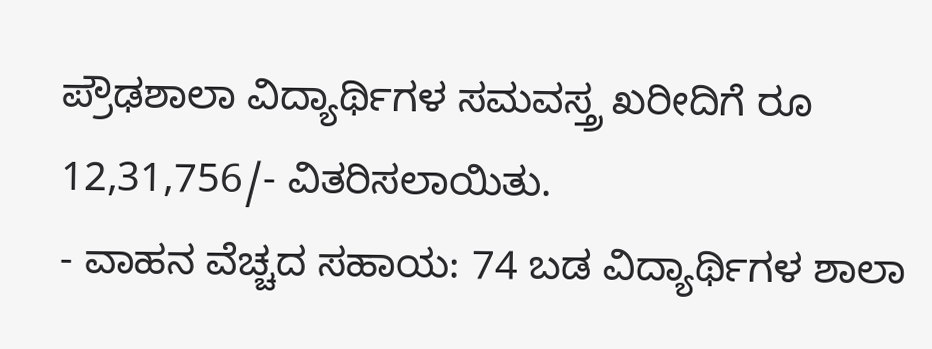ಪ್ರೌಢಶಾಲಾ ವಿದ್ಯಾರ್ಥಿಗಳ ಸಮವಸ್ತ್ರ ಖರೀದಿಗೆ ರೂ 12,31,756/- ವಿತರಿಸಲಾಯಿತು.
- ವಾಹನ ವೆಚ್ಚದ ಸಹಾಯ: 74 ಬಡ ವಿದ್ಯಾರ್ಥಿಗಳ ಶಾಲಾ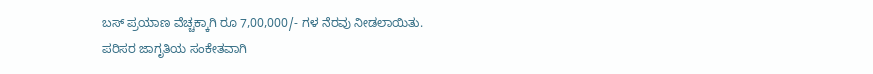ಬಸ್ ಪ್ರಯಾಣ ವೆಚ್ಚಕ್ಕಾಗಿ ರೂ 7,00,000/- ಗಳ ನೆರವು ನೀಡಲಾಯಿತು.
ಪರಿಸರ ಜಾಗೃತಿಯ ಸಂಕೇತವಾಗಿ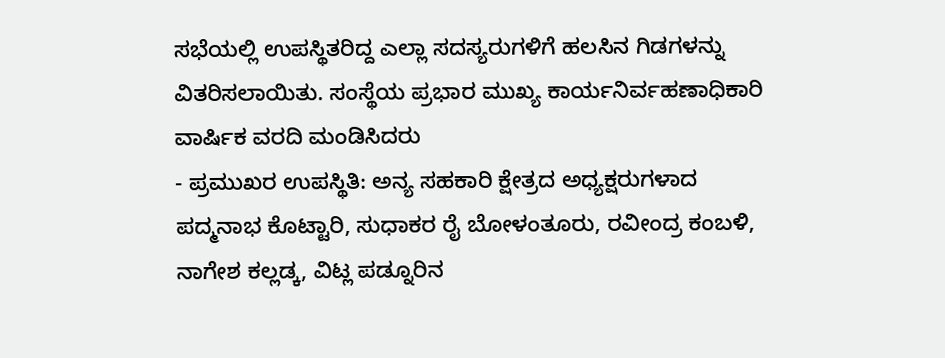ಸಭೆಯಲ್ಲಿ ಉಪಸ್ಥಿತರಿದ್ದ ಎಲ್ಲಾ ಸದಸ್ಯರುಗಳಿಗೆ ಹಲಸಿನ ಗಿಡಗಳನ್ನು ವಿತರಿಸಲಾಯಿತು. ಸಂಸ್ಥೆಯ ಪ್ರಭಾರ ಮುಖ್ಯ ಕಾರ್ಯನಿರ್ವಹಣಾಧಿಕಾರಿ ವಾರ್ಷಿಕ ವರದಿ ಮಂಡಿಸಿದರು
- ಪ್ರಮುಖರ ಉಪಸ್ಥಿತಿ: ಅನ್ಯ ಸಹಕಾರಿ ಕ್ಷೇತ್ರದ ಅಧ್ಯಕ್ಷರುಗಳಾದ ಪದ್ಮನಾಭ ಕೊಟ್ಟಾರಿ, ಸುಧಾಕರ ರೈ ಬೋಳಂತೂರು, ರವೀಂದ್ರ ಕಂಬಳಿ, ನಾಗೇಶ ಕಲ್ಲಡ್ಕ, ವಿಟ್ಲ ಪಡ್ನೂರಿನ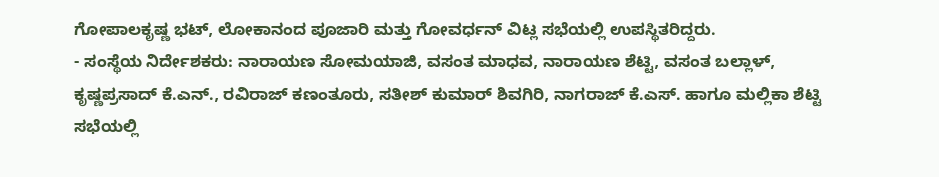ಗೋಪಾಲಕೃಷ್ಣ ಭಟ್, ಲೋಕಾನಂದ ಪೂಜಾರಿ ಮತ್ತು ಗೋವರ್ಧನ್ ವಿಟ್ಲ ಸಭೆಯಲ್ಲಿ ಉಪಸ್ಥಿತರಿದ್ದರು.
- ಸಂಸ್ಥೆಯ ನಿರ್ದೇಶಕರು: ನಾರಾಯಣ ಸೋಮಯಾಜಿ, ವಸಂತ ಮಾಧವ, ನಾರಾಯಣ ಶೆಟ್ಟಿ, ವಸಂತ ಬಲ್ಲಾಳ್, ಕೃಷ್ಣಪ್ರಸಾದ್ ಕೆ.ಎನ್., ರವಿರಾಜ್ ಕಣಂತೂರು, ಸತೀಶ್ ಕುಮಾರ್ ಶಿವಗಿರಿ, ನಾಗರಾಜ್ ಕೆ.ಎಸ್. ಹಾಗೂ ಮಲ್ಲಿಕಾ ಶೆಟ್ಟಿ ಸಭೆಯಲ್ಲಿ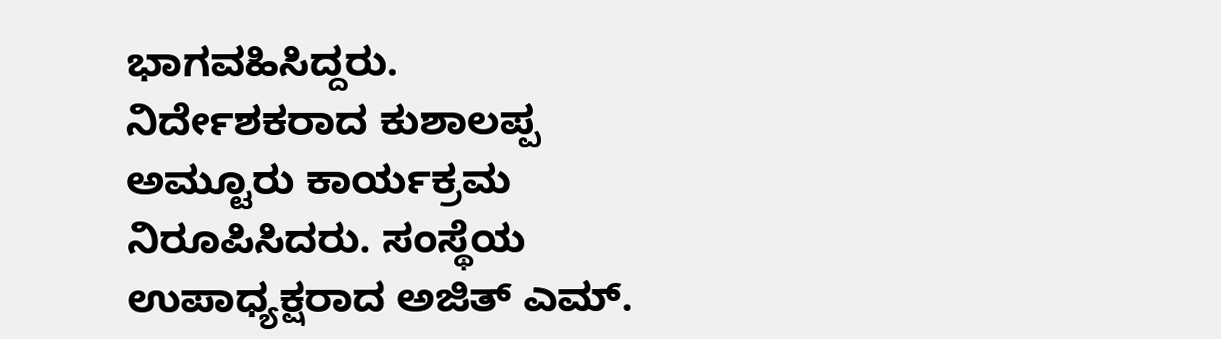ಭಾಗವಹಿಸಿದ್ದರು.
ನಿರ್ದೇಶಕರಾದ ಕುಶಾಲಪ್ಪ ಅಮ್ಟೂರು ಕಾರ್ಯಕ್ರಮ ನಿರೂಪಿಸಿದರು. ಸಂಸ್ಥೆಯ ಉಪಾಧ್ಯಕ್ಷರಾದ ಅಜಿತ್ ಎಮ್.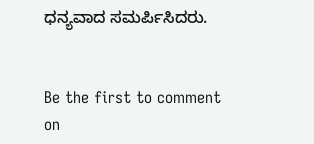ಧನ್ಯವಾದ ಸಮರ್ಪಿಸಿದರು.


Be the first to comment on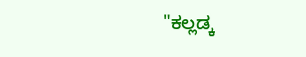"ಕಲ್ಲಡ್ಕ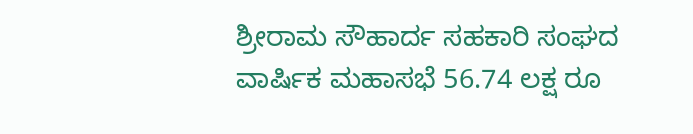ಶ್ರೀರಾಮ ಸೌಹಾರ್ದ ಸಹಕಾರಿ ಸಂಘದ ವಾರ್ಷಿಕ ಮಹಾಸಭೆ 56.74 ಲಕ್ಷ ರೂ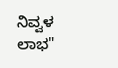ನಿವ್ವಳ ಲಾಭ"